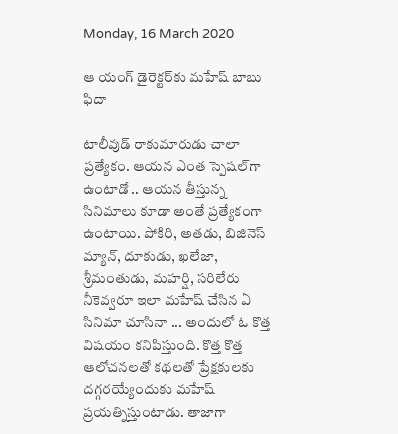Monday, 16 March 2020

ఆ యంగ్ డైరెక్టర్‌‌కు మహేష్ బాబు ఫిదా

టాలీవుడ్ రాకుమారుడు చాలా ప్రత్యేకం. ఆయన ఎంత స్పెషల్‌గా ఉంటాడో .. ఆయన తీస్తున్న సినిమాలు కూడా అంతే ప్రత్యేకంగా ఉంటాయి. పోకిరి, అతడు, బిజినెస్ మ్యాన్, దూకుడు, ఖలేజా, శ్రీమంతుడు, మహర్షి, సరిలేరు నీకెవ్వరూ ఇలా మహేష్ చేసిన ఏ సినిమా చూసినా ... అందులో ఓ కొత్త విషయం కనిపిస్తుంది. కొత్త కొత్త ఆలోచనలతో కథలతో ప్రేక్షకులకు దగ్గరయ్యేందుకు మహేష్ ప్రయత్నిస్తుంటాడు. తాజాగా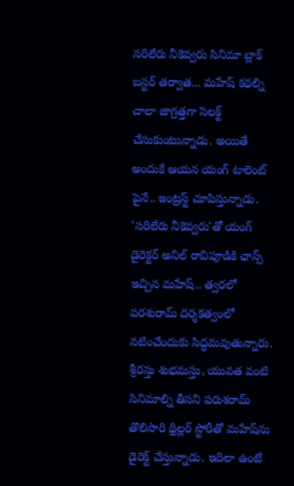సరిలేరు నీకెవ్వరు సినిమా బ్లాక్ బస్టర్ తర్వాత... మహేష్ కథల్ని చాలా జాగ్రత్తగా సెలక్ట్ చేసుకుంటున్నాడు. అయితే అందుకే ఆయన యంగ్ టాలెంట్ పైనే.. ఇంట్రస్ట్ చూపిస్తున్నాడు. 'సరిలేరు నీకెవ్వరు'తో యంగ్ డైరెక్టర్ అనిల్ రావిపూడికి ఛాన్స్ ఇచ్చిన మహేష్.. త్వరలో పరశురామ్‌ దర్శకత్వంలో నటించేందుకు సిద్ధమవుతున్నారు. శ్రీరస్తు శుభమస్తు, యువత వంటి సినిమాల్ని తీసని పరుశరామ్ తొలిసారి థ్రిల్లర్ స్టోరీతో మహేష్‌ను డైరెక్ట్ చేస్తున్నాడు. ఇదిలా ఉంటే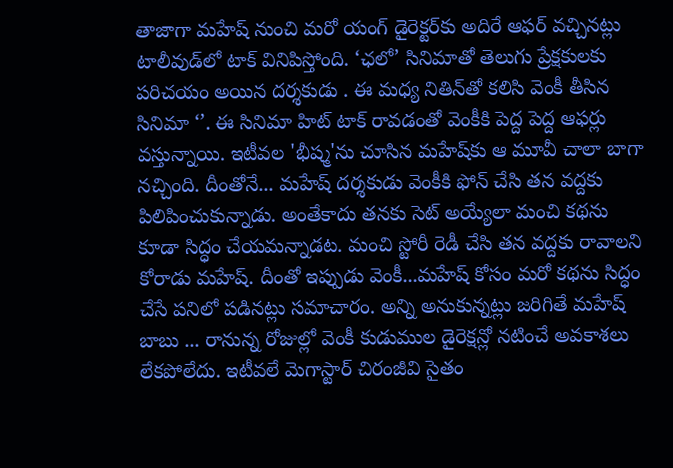తాజాగా మహేష్ నుంచి మరో యంగ్ డైరెక్టర్‌కు అదిరే ఆఫర్ వచ్చినట్లు టాలీవుడ్‌లో టాక్ వినిపిస్తోంది. ‘ఛలో’ సినిమాతో తెలుగు ప్రేక్షకులకు పరిచయం అయిన దర్శకుడు . ఈ మధ్య నితిన్‌తో కలిసి వెంకీ తీసిన సినిమా ‘’. ఈ సినిమా హిట్ టాక్ రావడంతో వెంకీకి పెద్ద పెద్ద ఆఫర్లు వస్తున్నాయి. ఇటీవల 'భీష్మ'ను చూసిన మహేష్‌కు ఆ మూవీ చాలా బాగా నచ్చింది. దీంతోనే... మహేష్ దర్శకుడు వెంకీకి ఫోన్ చేసి తన వద్దకు పిలిపించుకున్నాడు. అంతేకాదు తనకు సెట్ అయ్యేలా మంచి కథను కూడా సిద్ధం చేయమన్నాడట. మంచి స్టోరీ రెడీ చేసి తన వద్దకు రావాలని కోరాడు మహేష్. దీంతో ఇప్పుడు వెంకీ...మహేష్ కోసం మరో కథను సిద్ధం చేసే పనిలో పడినట్లు సమాచారం. అన్ని అనుకున్నట్లు జరిగితే మహేష్ బాబు ... రానున్న రోజుల్లో వెంకీ కుడుముల డైరెక్షన్లో నటించే అవకాశలు లేకపోలేదు. ఇటీవలే మెగాస్టార్ చిరంజీవి సైతం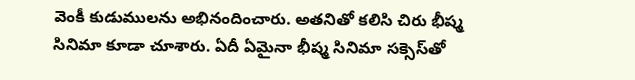వెంకీ కుడుములను అభినందించారు. అతనితో కలిసి చిరు భీష్మ సినిమా కూడా చూశారు. ఏదీ ఏమైనా భీష్మ సినిమా సక్సెస్‌తో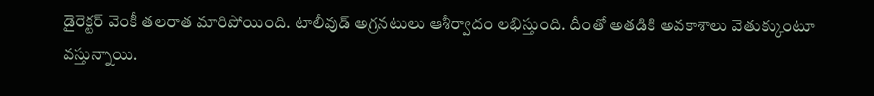డైరెక్టర్ వెంకీ తలరాత మారిపోయింది. టాలీవుడ్ అగ్రనటులు ఆశీర్వాదం లభిస్తుంది. దీంతో అతడికి అవకాశాలు వెతుక్కుంటూ వస్తున్నాయి.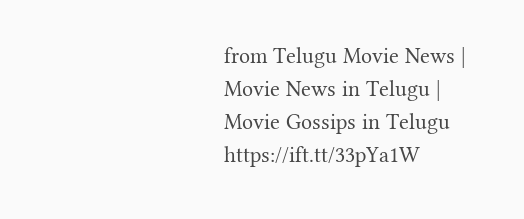from Telugu Movie News | Movie News in Telugu | Movie Gossips in Telugu https://ift.tt/33pYa1W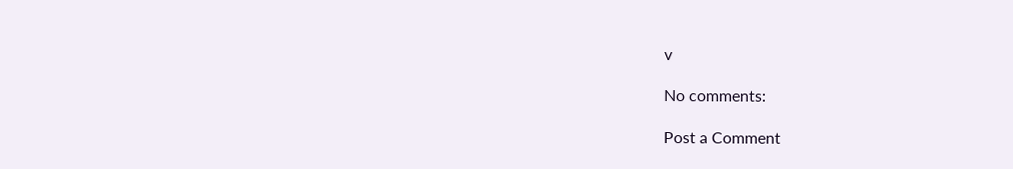v

No comments:

Post a Comment